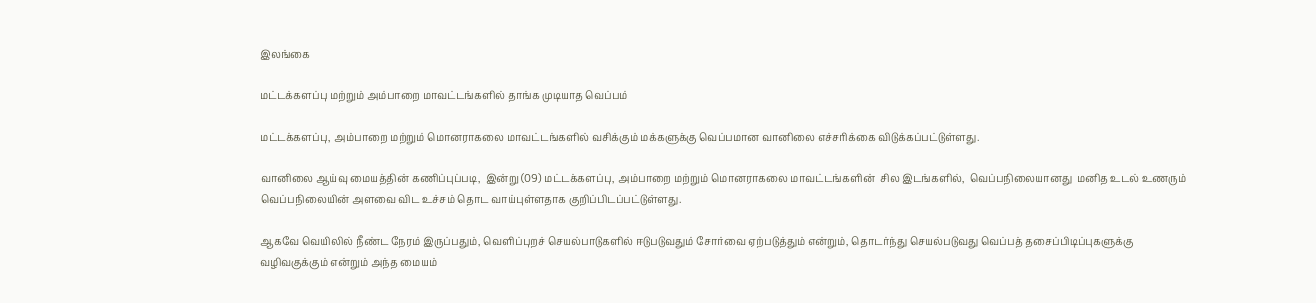இலங்கை

மட்டக்களப்பு மற்றும் அம்பாறை மாவட்டங்களில் தாங்க முடியாத வெப்பம்

மட்டக்களப்பு, அம்பாறை மற்றும் மொனராகலை மாவட்டங்களில் வசிக்கும் மக்களுக்கு வெப்பமான வானிலை எச்சரிக்கை விடுக்கப்பட்டுள்ளது.

வானிலை ஆய்வு மையத்தின் கணிப்புப்படி,  இன்று (09) மட்டக்களப்பு, அம்பாறை மற்றும் மொனராகலை மாவட்டங்களின்  சில இடங்களில்,  வெப்பநிலையானது  மனித உடல் உணரும் வெப்பநிலையின் அளவை விட உச்சம் தொட வாய்புள்ளதாக குறிப்பிடப்பட்டுள்ளது.

ஆகவே வெயிலில் நீண்ட நேரம் இருப்பதும், வெளிப்புறச் செயல்பாடுகளில் ஈடுபடுவதும் சோர்வை ஏற்படுத்தும் என்றும், தொடர்ந்து செயல்படுவது வெப்பத் தசைப்பிடிப்புகளுக்கு வழிவகுக்கும் என்றும் அந்த மையம்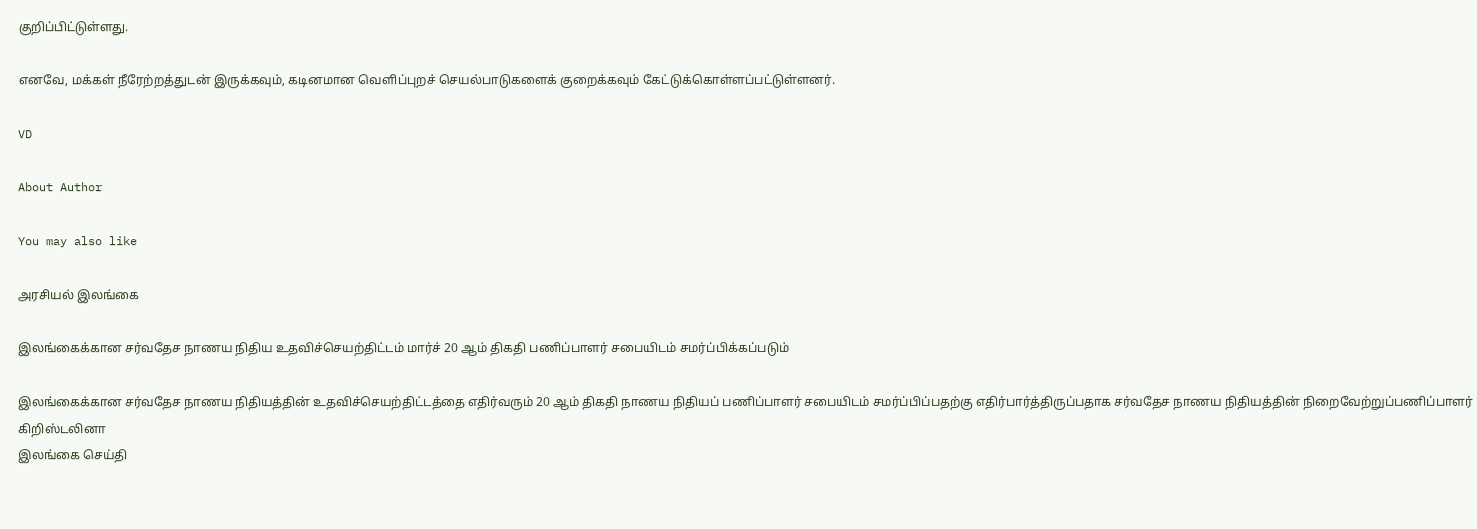குறிப்பிட்டுள்ளது.

எனவே, மக்கள் நீரேற்றத்துடன் இருக்கவும், கடினமான வெளிப்புறச் செயல்பாடுகளைக் குறைக்கவும் கேட்டுக்கொள்ளப்பட்டுள்ளனர்.

VD

About Author

You may also like

அரசியல் இலங்கை

இலங்கைக்கான சர்வதேச நாணய நிதிய உதவிச்செயற்திட்டம் மார்ச் 20 ஆம் திகதி பணிப்பாளர் சபையிடம் சமர்ப்பிக்கப்படும்

இலங்கைக்கான சர்வதேச நாணய நிதியத்தின் உதவிச்செயற்திட்டத்தை எதிர்வரும் 20 ஆம் திகதி நாணய நிதியப் பணிப்பாளர் சபையிடம் சமர்ப்பிப்பதற்கு எதிர்பார்த்திருப்பதாக சர்வதேச நாணய நிதியத்தின் நிறைவேற்றுப்பணிப்பாளர் கிறிஸ்டலினா
இலங்கை செய்தி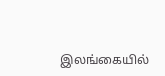இலங்கையில்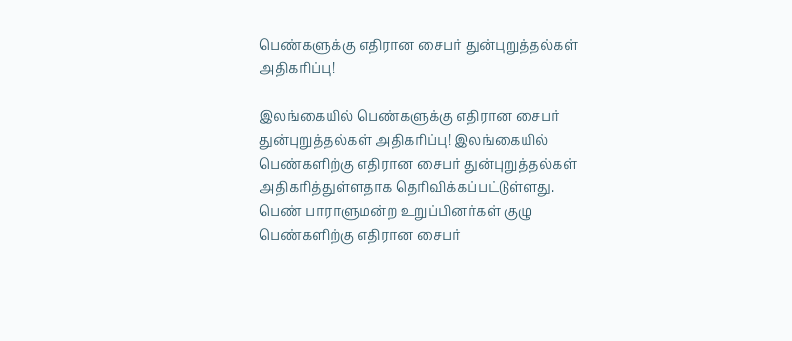பெண்களுக்கு எதிரான சைபர் துன்புறுத்தல்கள் அதிகரிப்பு!

இலங்கையில் பெண்களுக்கு எதிரான சைபர் துன்புறுத்தல்கள் அதிகரிப்பு! இலங்கையில் பெண்களிற்கு எதிரான சைபர் துன்புறுத்தல்கள் அதிகரித்துள்ளதாக தெரிவிக்கப்பட்டுள்ளது. பெண் பாராளுமன்ற உறுப்பினர்கள் குழு பெண்களிற்கு எதிரான சைபர்